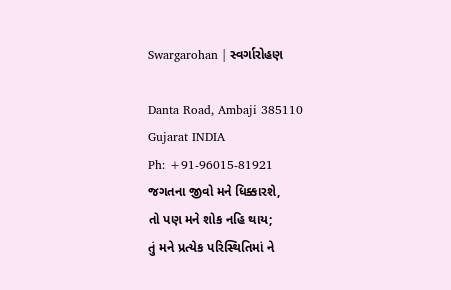Swargarohan | સ્વર્ગારોહણ

Danta Road, Ambaji 385110
Gujarat INDIA
Ph: +91-96015-81921
જગતના જીવો મને ધિક્કારશે,
તો પણ મને શોક નહિ થાય;
તું મને પ્રત્યેક પરિસ્થિતિમાં ને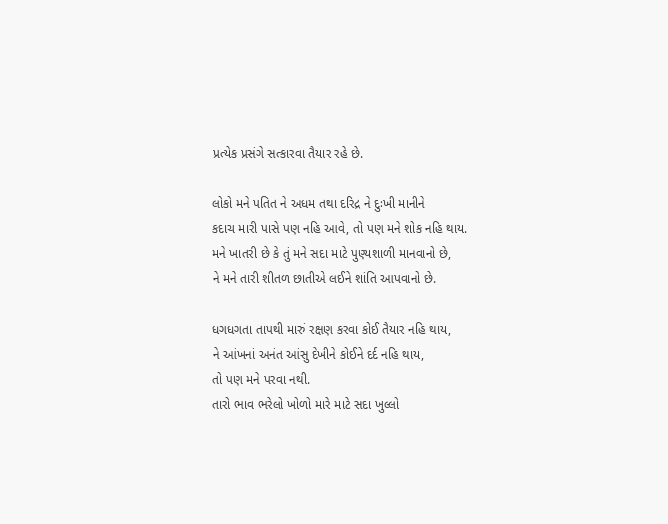પ્રત્યેક પ્રસંગે સત્કારવા તૈયાર રહે છે.

લોકો મને પતિત ને અધમ તથા દરિદ્ર ને દુઃખી માનીને
કદાચ મારી પાસે પણ નહિ આવે, તો પણ મને શોક નહિ થાય.
મને ખાતરી છે કે તું મને સદા માટે પુણ્યશાળી માનવાનો છે,
ને મને તારી શીતળ છાતીએ લઈને શાંતિ આપવાનો છે.

ધગધગતા તાપથી મારું રક્ષણ કરવા કોઈ તૈયાર નહિ થાય,
ને આંખનાં અનંત આંસુ દેખીને કોઈને દર્દ નહિ થાય,
તો પણ મને પરવા નથી.
તારો ભાવ ભરેલો ખોળો મારે માટે સદા ખુલ્લો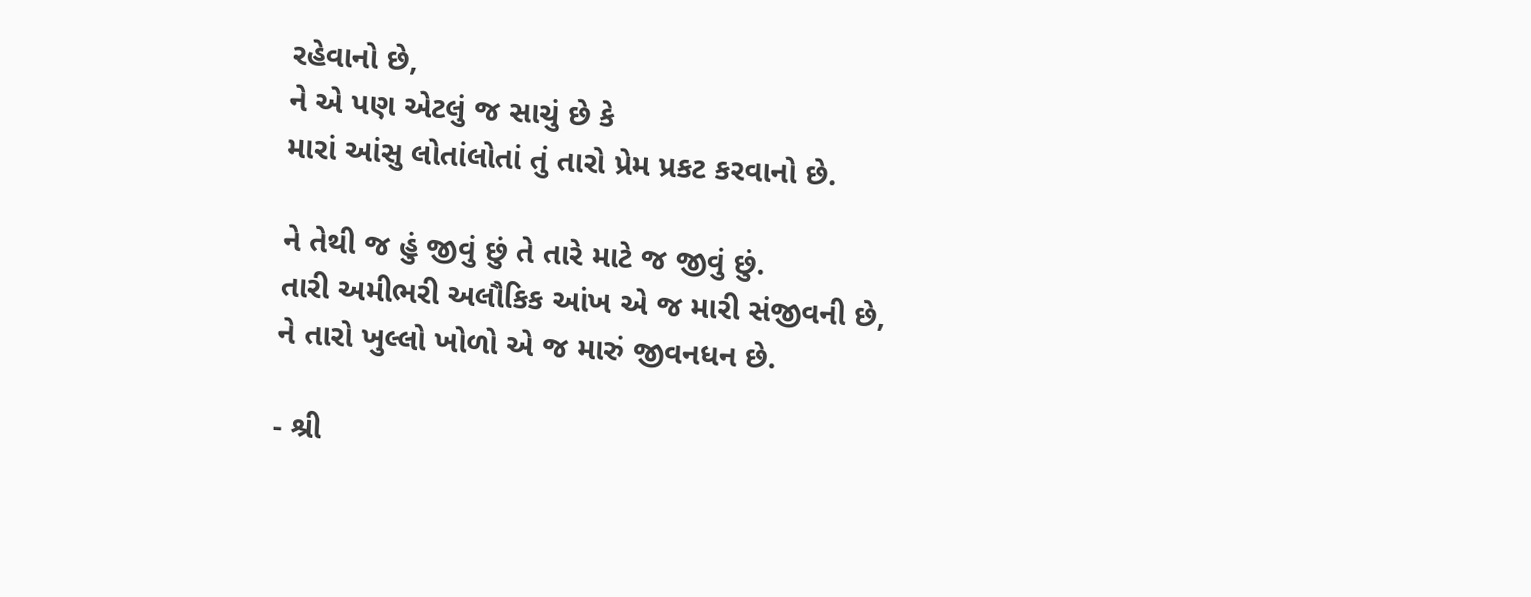રહેવાનો છે,
ને એ પણ એટલું જ સાચું છે કે
મારાં આંસુ લોતાંલોતાં તું તારો પ્રેમ પ્રકટ કરવાનો છે.

ને તેથી જ હું જીવું છું તે તારે માટે જ જીવું છું.
તારી અમીભરી અલૌકિક આંખ એ જ મારી સંજીવની છે,
ને તારો ખુલ્લો ખોળો એ જ મારું જીવનધન છે.

- શ્રી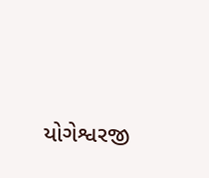યોગેશ્વરજી